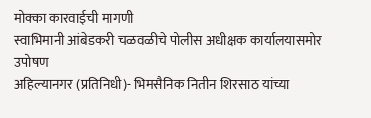मोक्का कारवाईची मागणी
स्वाभिमानी आंबेडकरी चळवळीचे पोलीस अधीक्षक कार्यालयासमोर उपोषण
अहिल्यानगर (प्रतिनिधी)- भिमसैनिक नितीन शिरसाठ यांच्या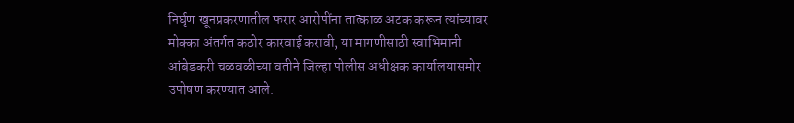निर्घृण खूनप्रकरणातील फरार आरोपींना तात्काळ अटक करून त्यांच्यावर मोक्का अंतर्गत कठोर कारवाई करावी, या मागणीसाठी स्वाभिमानी आंबेडकरी चळवळीच्या वतीने जिल्हा पोलीस अधीक्षक कार्यालयासमोर उपोषण करण्यात आले.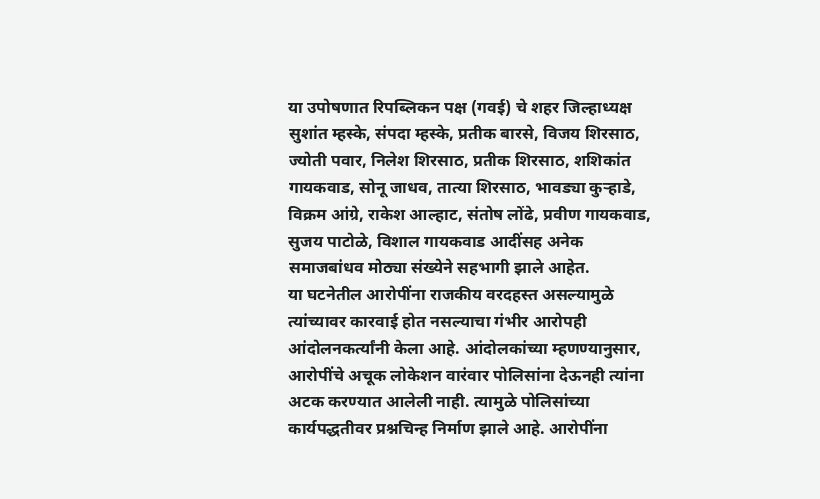या उपोषणात रिपब्लिकन पक्ष (गवई) चे शहर जिल्हाध्यक्ष सुशांत म्हस्के, संपदा म्हस्के, प्रतीक बारसे, विजय शिरसाठ, ज्योती पवार, निलेश शिरसाठ, प्रतीक शिरसाठ, शशिकांत गायकवाड, सोनू जाधव, तात्या शिरसाठ, भावड्या कुऱ्हाडे, विक्रम आंग्रे, राकेश आल्हाट, संतोष लोंढे, प्रवीण गायकवाड, सुजय पाटोळे, विशाल गायकवाड आदींसह अनेक समाजबांधव मोठ्या संख्येने सहभागी झाले आहेत.
या घटनेतील आरोपींना राजकीय वरदहस्त असल्यामुळे त्यांच्यावर कारवाई होत नसल्याचा गंभीर आरोपही आंदोलनकर्त्यांनी केला आहे. आंदोलकांच्या म्हणण्यानुसार, आरोपींचे अचूक लोकेशन वारंवार पोलिसांना देऊनही त्यांना अटक करण्यात आलेली नाही. त्यामुळे पोलिसांच्या कार्यपद्धतीवर प्रश्नचिन्ह निर्माण झाले आहे. आरोपींना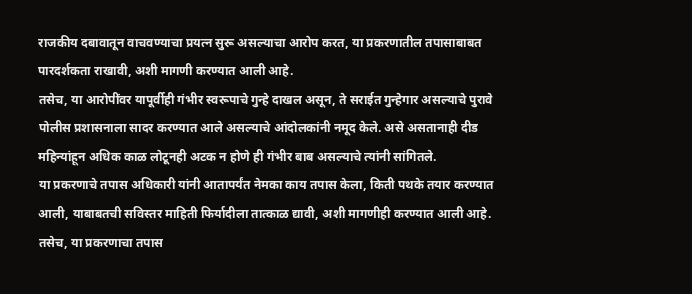राजकीय दबावातून वाचवण्याचा प्रयत्न सुरू असल्याचा आरोप करत, या प्रकरणातील तपासाबाबत पारदर्शकता राखावी, अशी मागणी करण्यात आली आहे.
तसेच, या आरोपींवर यापूर्वीही गंभीर स्वरूपाचे गुन्हे दाखल असून, ते सराईत गुन्हेगार असल्याचे पुरावे पोलीस प्रशासनाला सादर करण्यात आले असल्याचे आंदोलकांनी नमूद केले. असे असतानाही दीड महिन्यांहून अधिक काळ लोटूनही अटक न होणे ही गंभीर बाब असल्याचे त्यांनी सांगितले.
या प्रकरणाचे तपास अधिकारी यांनी आतापर्यंत नेमका काय तपास केला, किती पथके तयार करण्यात आली, याबाबतची सविस्तर माहिती फिर्यादीला तात्काळ द्यावी, अशी मागणीही करण्यात आली आहे. तसेच, या प्रकरणाचा तपास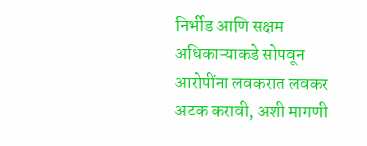निर्भीड आणि सक्षम अधिकाऱ्याकडे सोपवून आरोपींना लवकरात लवकर अटक करावी, अशी मागणी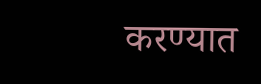करण्यात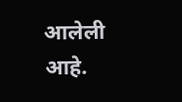आलेली आहे.